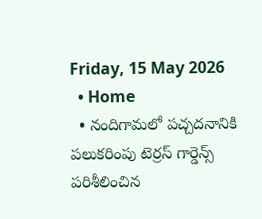Friday, 15 May 2026
  • Home
  • నందిగామలో పచ్చదనానికి పలుకరింపు టెర్రస్ గార్డెన్స్‌ పరిశీలించిన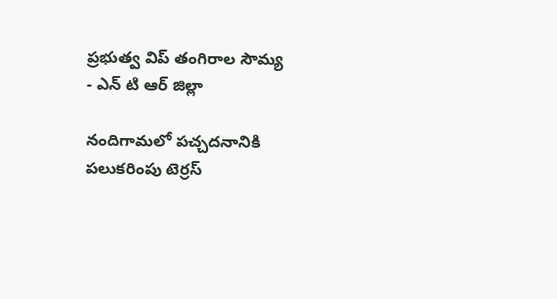ప్రభుత్వ విప్ తంగిరాల సౌమ్య
- ఎన్ టి ఆర్ జిల్లా

నందిగామలో పచ్చదనానికి పలుకరింపు టెర్రస్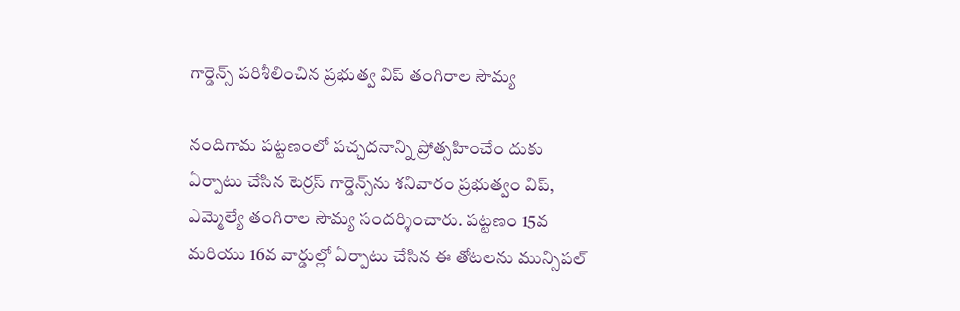గార్డెన్స్‌ పరిశీలించిన ప్రభుత్వ విప్ తంగిరాల సౌమ్య

నందిగామ పట్టణంలో పచ్చదనాన్ని ప్రోత్సహించేం దుకు ఏర్పాటు చేసిన టెర్రస్ గార్డెన్స్‌ను శనివారం ప్రభుత్వం విప్, ఎమ్మెల్యే తంగిరాల సౌమ్య సందర్శించారు. పట్టణం 15వ మరియు 16వ వార్డుల్లో ఏర్పాటు చేసిన ఈ తోటలను మున్సిపల్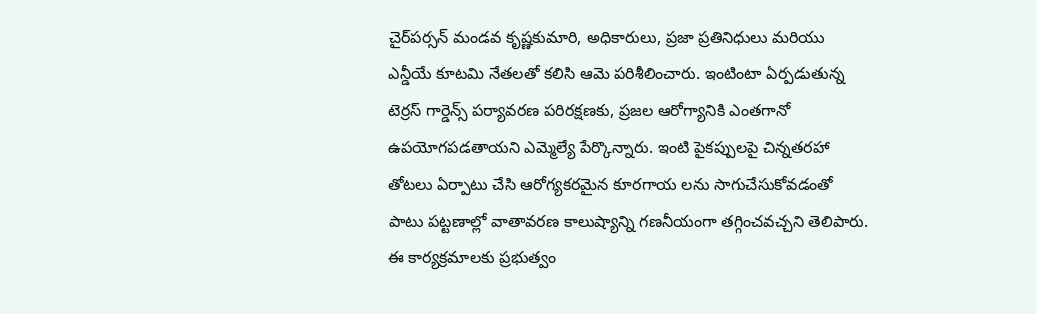చైర్‌పర్సన్ మండవ కృష్ణకుమారి, అధికారులు, ప్రజా ప్రతినిధులు మరియు ఎన్డీయే కూటమి నేతలతో కలిసి ఆమె పరిశీలించారు. ఇంటింటా ఏర్పడుతున్న టెర్రస్ గార్డెన్స్ పర్యావరణ పరిరక్షణకు, ప్రజల ఆరోగ్యానికి ఎంతగానో ఉపయోగపడతాయని ఎమ్మెల్యే పేర్కొన్నారు. ఇంటి పైకప్పులపై చిన్నతరహా తోటలు ఏర్పాటు చేసి ఆరోగ్యకరమైన కూరగాయ లను సాగుచేసుకోవడంతో పాటు పట్టణాల్లో వాతావరణ కాలుష్యాన్ని గణనీయంగా తగ్గించవచ్చని తెలిపారు. ఈ కార్యక్రమాలకు ప్రభుత్వం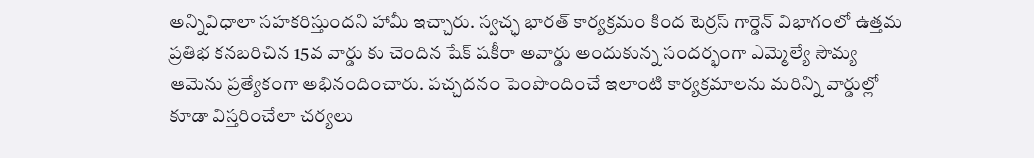అన్నివిధాలా సహకరిస్తుందని హామీ ఇచ్చారు. స్వచ్ఛ భారత్ కార్యక్రమం కింద టెర్రస్ గార్డెన్ విభాగంలో ఉత్తమ ప్రతిభ కనబరిచిన 15వ వార్డు కు చెందిన షేక్ షకీరా అవార్డు అందుకున్న సందర్భంగా ఎమ్మెల్యే సౌమ్య ఆమెను ప్రత్యేకంగా అభినందించారు. పచ్చదనం పెంపొందించే ఇలాంటి కార్యక్రమాలను మరిన్ని వార్డుల్లో కూడా విస్తరించేలా చర్యలు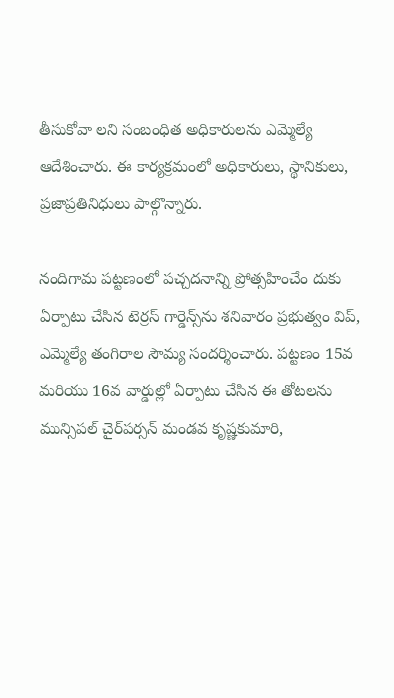తీసుకోవా లని సంబంధిత అధికారులను ఎమ్మెల్యే ఆదేశించారు. ఈ కార్యక్రమంలో అధికారులు, స్థానికులు, ప్రజాప్రతినిధులు పాల్గొన్నారు.

నందిగామ పట్టణంలో పచ్చదనాన్ని ప్రోత్సహించేం దుకు ఏర్పాటు చేసిన టెర్రస్ గార్డెన్స్‌ను శనివారం ప్రభుత్వం విప్, ఎమ్మెల్యే తంగిరాల సౌమ్య సందర్శించారు. పట్టణం 15వ మరియు 16వ వార్డుల్లో ఏర్పాటు చేసిన ఈ తోటలను మున్సిపల్ చైర్‌పర్సన్ మండవ కృష్ణకుమారి,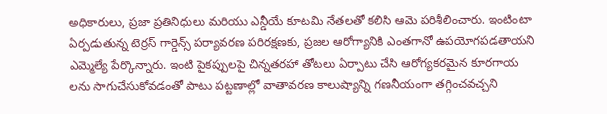అధికారులు, ప్రజా ప్రతినిధులు మరియు ఎన్డీయే కూటమి నేతలతో కలిసి ఆమె పరిశీలించారు. ఇంటింటా ఏర్పడుతున్న టెర్రస్ గార్డెన్స్ పర్యావరణ పరిరక్షణకు, ప్రజల ఆరోగ్యానికి ఎంతగానో ఉపయోగపడతాయని ఎమ్మెల్యే పేర్కొన్నారు. ఇంటి పైకప్పులపై చిన్నతరహా తోటలు ఏర్పాటు చేసి ఆరోగ్యకరమైన కూరగాయ లను సాగుచేసుకోవడంతో పాటు పట్టణాల్లో వాతావరణ కాలుష్యాన్ని గణనీయంగా తగ్గించవచ్చని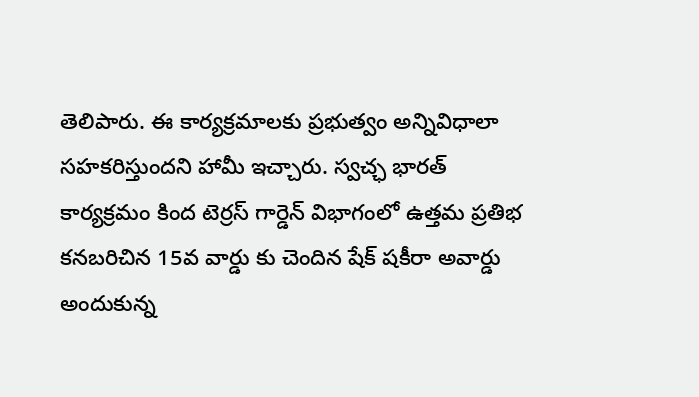తెలిపారు. ఈ కార్యక్రమాలకు ప్రభుత్వం అన్నివిధాలా సహకరిస్తుందని హామీ ఇచ్చారు. స్వచ్ఛ భారత్ కార్యక్రమం కింద టెర్రస్ గార్డెన్ విభాగంలో ఉత్తమ ప్రతిభ కనబరిచిన 15వ వార్డు కు చెందిన షేక్ షకీరా అవార్డు అందుకున్న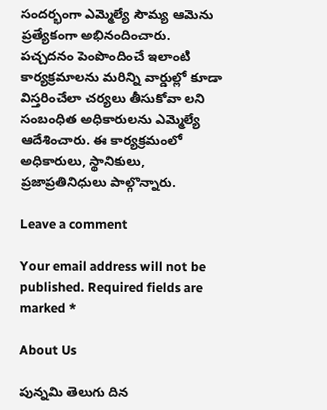సందర్భంగా ఎమ్మెల్యే సౌమ్య ఆమెను ప్రత్యేకంగా అభినందించారు.
పచ్చదనం పెంపొందించే ఇలాంటి కార్యక్రమాలను మరిన్ని వార్డుల్లో కూడా విస్తరించేలా చర్యలు తీసుకోవా లని సంబంధిత అధికారులను ఎమ్మెల్యే ఆదేశించారు. ఈ కార్యక్రమంలో అధికారులు, స్థానికులు, ప్రజాప్రతినిధులు పాల్గొన్నారు.

Leave a comment

Your email address will not be published. Required fields are marked *

About Us

పున్నమి తెలుగు దిన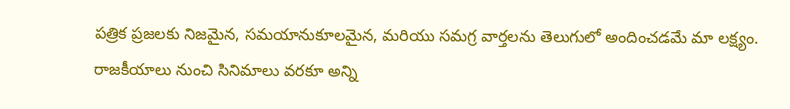పత్రిక ప్రజలకు నిజమైన, సమయానుకూలమైన, మరియు సమగ్ర వార్తలను తెలుగులో అందించడమే మా లక్ష్యం.
రాజకీయాలు నుంచి సినిమాలు వరకూ అన్ని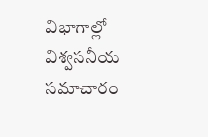విభాగాల్లో విశ్వసనీయ సమాచారం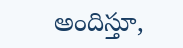అందిస్తూ,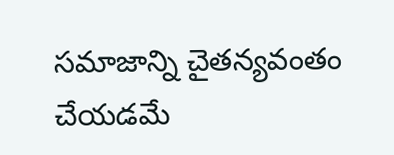సమాజాన్ని చైతన్యవంతం చేయడమే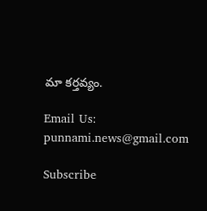మా కర్తవ్యం.

Email Us: punnami.news@gmail.com

Subscribe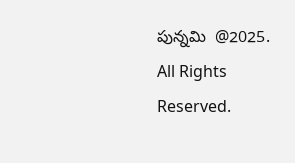పున్నమి  @2025. All Rights Reserved.